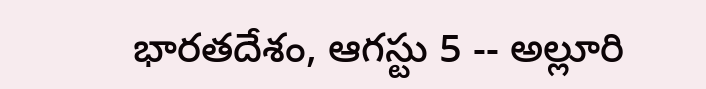భారతదేశం, ఆగస్టు 5 -- అల్లూరి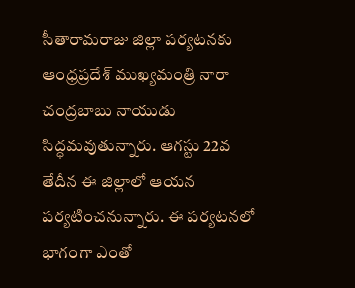సీతారామరాజు జిల్లా పర్యటనకు ఆంధ్రప్రదేశ్ ముఖ్యమంత్రి నారా చంద్రబాబు నాయుడు సిద్ధమవుతున్నారు. ఆగస్టు 22వ తేదీన ఈ జిల్లాలో ఆయన పర్యటించనున్నారు. ఈ పర్యటనలో భాగంగా ఎంతో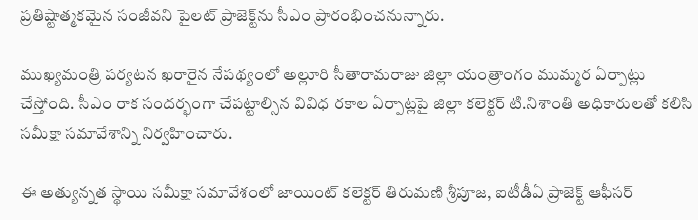ప్రతిష్టాత్మకమైన సంజీవని పైలట్ ప్రాజెక్ట్‌ను సీఎం ప్రారంభించనున్నారు.

ముఖ్యమంత్రి పర్యటన ఖరారైన నేపథ్యంలో అల్లూరి సీతారామరాజు జిల్లా యంత్రాంగం ముమ్మర ఏర్పాట్లు చేస్తోంది. సీఎం రాక సందర్భంగా చేపట్టాల్సిన వివిధ రకాల ఏర్పాట్లపై జిల్లా కలెక్టర్ టి.నిశాంతి అధికారులతో కలిసి సమీక్షా సమావేశాన్ని నిర్వహించారు.

ఈ అత్యున్నత స్థాయి సమీక్షా సమావేశంలో జాయింట్ కలెక్టర్ తిరుమణి శ్రీపూజ, ఐటీడీఏ ప్రాజెక్ట్ ఆఫీసర్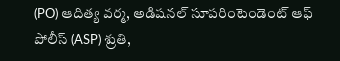(PO) ఆదిత్య వర్మ, అడిషనల్ సూపరింటెండెంట్ ఆఫ్ పోలీస్ (ASP) శ్రుతి,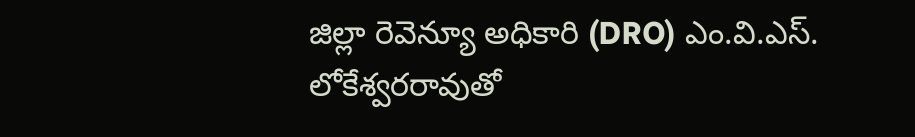జిల్లా రెవెన్యూ అధికారి (DRO) ఎం.వి.ఎస్. లోకేశ్వరరావుతో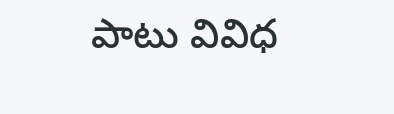పాటు వివిధ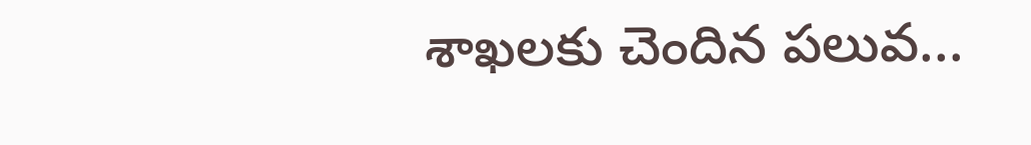శాఖలకు చెందిన పలువ...